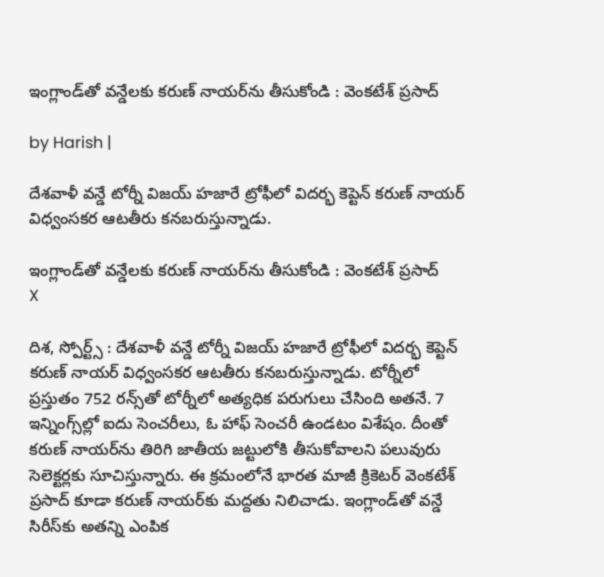ఇంగ్లాండ్‌తో వన్డేలకు కరుణ్ నాయర్‌ను తీసుకోండి : వెంకటేశ్ ప్రసాద్

by Harish |

దేశవాళీ వన్డే టోర్నీ విజయ్ హజారే ట్రోఫీలో విదర్భ కెప్టెన్ కరుణ్ నాయర్ విధ్వంసకర ఆటతీరు కనబరుస్తున్నాడు.

ఇంగ్లాండ్‌తో వన్డేలకు కరుణ్ నాయర్‌ను తీసుకోండి : వెంకటేశ్ ప్రసాద్
X

దిశ, స్పోర్ట్స్ : దేశవాళీ వన్డే టోర్నీ విజయ్ హజారే ట్రోఫీలో విదర్భ కెప్టెన్ కరుణ్ నాయర్ విధ్వంసకర ఆటతీరు కనబరుస్తున్నాడు. టోర్నీలో ప్రస్తుతం 752 రన్స్‌తో టోర్నీలో అత్యధిక పరుగులు చేసింది అతనే. 7 ఇన్నింగ్స్‌ల్లో ఐదు సెంచరీలు, ఓ హాఫ్ సెంచరీ ఉండటం విశేషం. దీంతో కరుణ్ నాయర్‌‌ను తిరిగి జాతీయ జట్టులోకి తీసుకోవాలని పలువురు సెలెక్టర్లకు సూచిస్తున్నారు. ఈ క్రమంలోనే భారత మాజీ క్రికెటర్ వెంకటేశ్ ప్రసాద్ కూడా కరుణ్ నాయర్‌కు మద్దతు నిలిచాడు. ఇంగ్లాండ్‌తో వన్డే సిరీస్‌కు అతన్ని ఎంపిక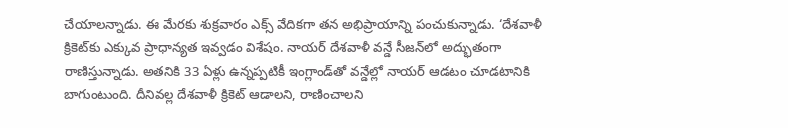చేయాలన్నాడు. ఈ మేరకు శుక్రవారం ఎక్స్ వేదికగా తన అభిప్రాయాన్ని పంచుకున్నాడు. ‘దేశవాళీ క్రికెట్‌కు ఎక్కువ ప్రాధాన్యత ఇవ్వడం విశేషం. నాయర్ దేశవాళీ వన్డే సీజన్‌లో అద్భుతంగా రాణిస్తున్నాడు. అతనికి 33 ఏళ్లు ఉన్నప్పటికీ ఇంగ్లాండ్‌తో వన్డేల్లో నాయర్ ఆడటం చూడటానికి బాగుంటుంది. దీనివల్ల దేశవాళీ క్రికెట్ ఆడాలని, రాణించాలని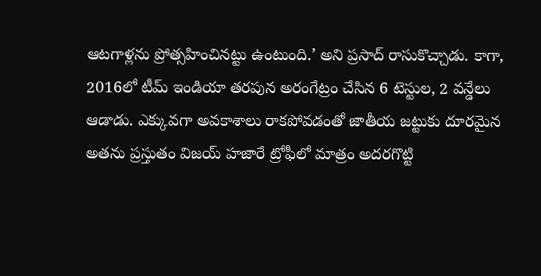ఆటగాళ్లను ప్రోత్సహించినట్టు ఉంటుంది.’ అని ప్రసాద్ రాసుకొచ్చాడు. కాగా, 2016లో టీమ్ ఇండియా తరపున అరంగేట్రం చేసిన 6 టెస్టుల, 2 వన్డేలు ఆడాడు. ఎక్కువగా అవకాశాలు రాకపోవడంతో జాతీయ జట్టుకు దూరమైన అతను ప్రస్తుతం విజయ్ హజారే ట్రోఫీలో మాత్రం అదరగొట్టి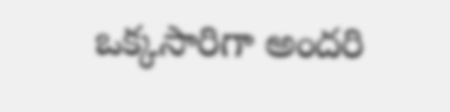ఒక్కసారిగా అందరి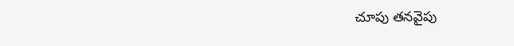చూపు తనవైపు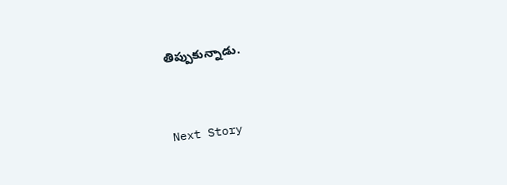తిప్పుకున్నాడు.


Next Story